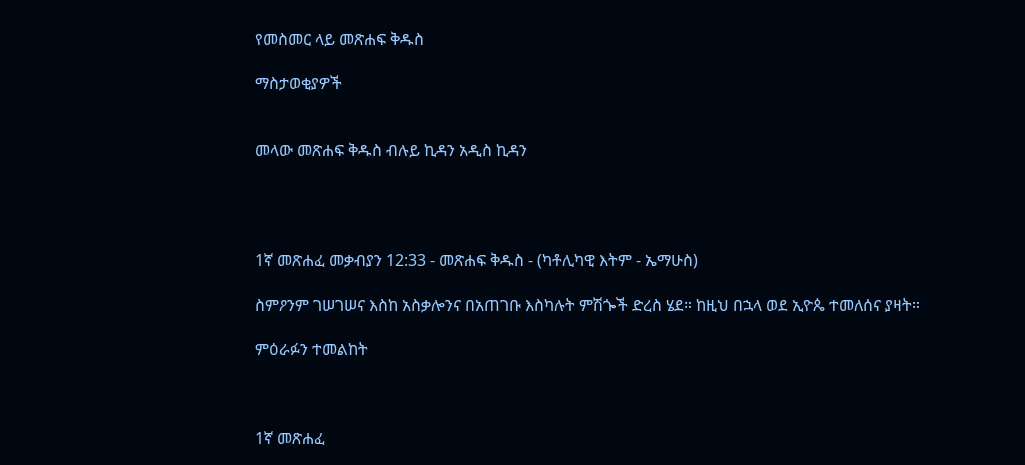የመስመር ላይ መጽሐፍ ቅዱስ

ማስታወቂያዎች


መላው መጽሐፍ ቅዱስ ብሉይ ኪዳን አዲስ ኪዳን




1ኛ መጽሐፈ መቃብያን 12:33 - መጽሐፍ ቅዱስ - (ካቶሊካዊ እትም - ኤማሁስ)

ስምዖንም ገሠገሠና እስከ አስቃሎንና በአጠገቡ እስካሉት ምሽጐች ድረስ ሄደ። ከዚህ በኋላ ወደ ኢዮጴ ተመለሰና ያዛት።

ምዕራፉን ተመልከት



1ኛ መጽሐፈ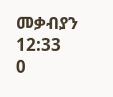መቃብያን 12:33
0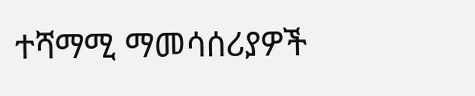ተሻማሚ ማመሳሰሪያዎች